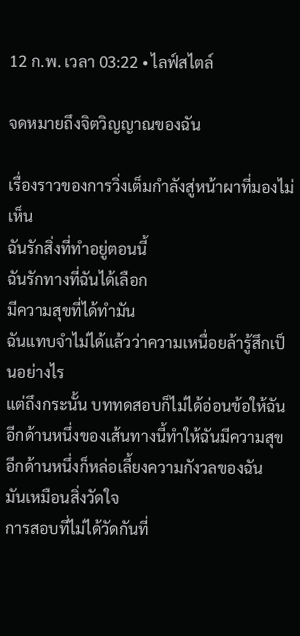12 ก.พ. เวลา 03:22 • ไลฟ์สไตล์

จดหมายถึงจิตวิญญาณของฉัน

เรื่องราวของการวิ่งเต็มกำลังสู่หน้าผาที่มองไม่เห็น
ฉันรักสิ่งที่ทำอยู่ตอนนี้
ฉันรักทางที่ฉันได้เลือก
มีความสุขที่ได้ทำมัน
ฉันแทบจำไม่ได้แล้วว่าความเหนื่อยล้ารู้สึกเป็นอย่างไร
แต่ถึงกระนั้น บททดสอบก็ไม่ได้อ่อนข้อให้ฉัน
อีกด้านหนึ่งของเส้นทางนี้ทำให้ฉันมีความสุข
อีกด้านหนึ่งก็หล่อเลี้ยงความกังวลของฉัน
มันเหมือนสิ่งวัดใจ
การสอบที่ไม่ได้วัดกันที่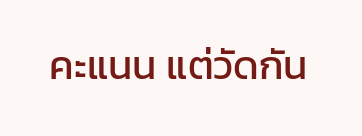คะแนน แต่วัดกัน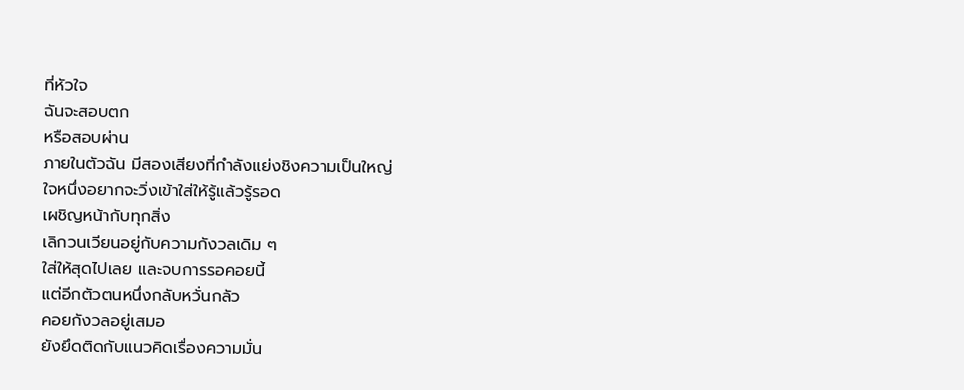ที่หัวใจ
ฉันจะสอบตก
หรือสอบผ่าน
ภายในตัวฉัน มีสองเสียงที่กำลังแย่งชิงความเป็นใหญ่
ใจหนึ่งอยากจะวิ่งเข้าใส่ให้รู้แล้วรู้รอด
เผชิญหน้ากับทุกสิ่ง
เลิกวนเวียนอยู่กับความกังวลเดิม ๆ
ใส่ให้สุดไปเลย และจบการรอคอยนี้
แต่อีกตัวตนหนึ่งกลับหวั่นกลัว
คอยกังวลอยู่เสมอ
ยังยึดติดกับแนวคิดเรื่องความมั่น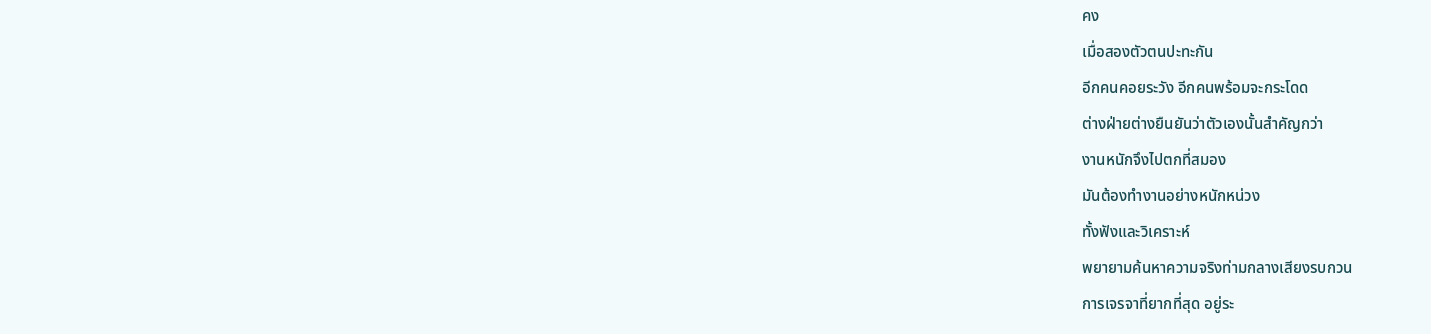คง
เมื่อสองตัวตนปะทะกัน
อีกคนคอยระวัง อีกคนพร้อมจะกระโดด
ต่างฝ่ายต่างยืนยันว่าตัวเองนั้นสำคัญกว่า
งานหนักจึงไปตกที่สมอง
มันต้องทำงานอย่างหนักหน่วง
ทั้งฟังและวิเคราะห์
พยายามค้นหาความจริงท่ามกลางเสียงรบกวน
การเจรจาที่ยากที่สุด อยู่ระ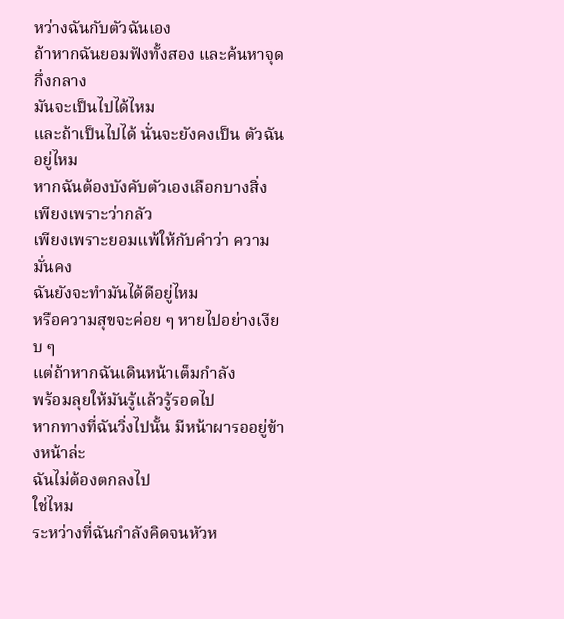หว่างฉันกับตัวฉันเอง
ถ้าหากฉันยอมฟังทั้งสอง และค้นหาจุดกึ่งกลาง
มันจะเป็นไปได้ไหม
และถ้าเป็นไปได้ นั่นจะยังคงเป็น ตัวฉัน อยู่ไหม
หากฉันต้องบังคับตัวเองเลือกบางสิ่ง
เพียงเพราะว่ากลัว
เพียงเพราะยอมแพ้ให้กับคำว่า ความมั่นคง
ฉันยังจะทำมันได้ดีอยู่ไหม
หรือความสุขจะค่อย ๆ หายไปอย่างเงียบ ๆ
แต่ถ้าหากฉันเดินหน้าเต็มกำลัง
พร้อมลุยให้มันรู้แล้วรู้รอดไป
หากทางที่ฉันวิ่งไปนั้น มีหน้าผารออยู่ข้างหน้าล่ะ
ฉันไม่ต้องตกลงไป
ใช่ไหม
ระหว่างที่ฉันกำลังคิดจนหัวห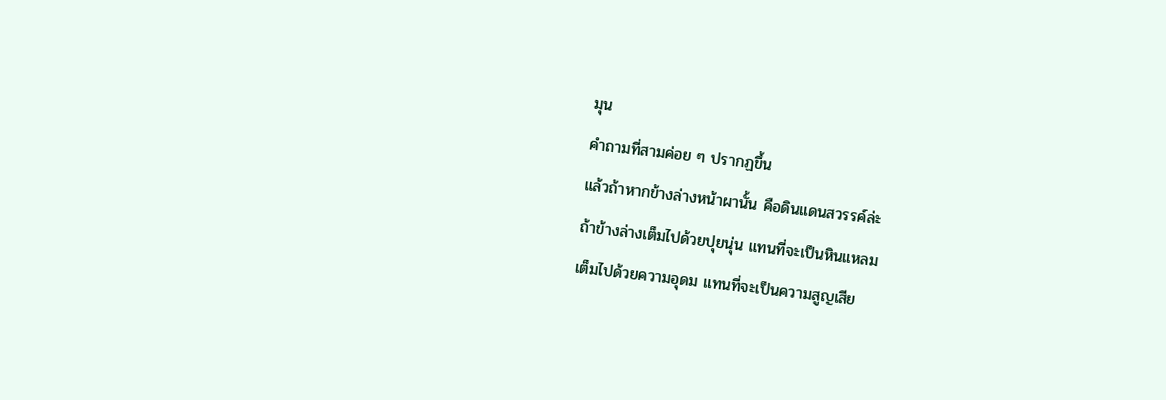มุน
คำถามที่สามค่อย ๆ ปรากฏขึ้น
แล้วถ้าหากข้างล่างหน้าผานั้น คือดินแดนสวรรค์ล่ะ
ถ้าข้างล่างเต็มไปด้วยปุยนุ่น แทนที่จะเป็นหินแหลม
เต็มไปด้วยความอุดม แทนที่จะเป็นความสูญเสีย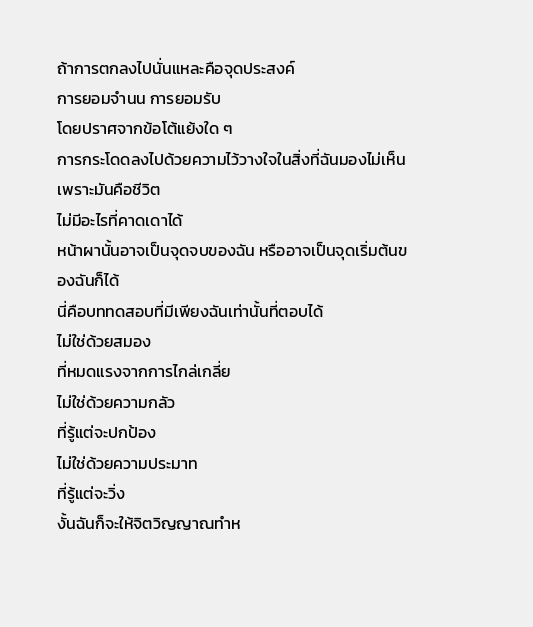ถ้าการตกลงไปนั่นแหละคือจุดประสงค์
การยอมจำนน การยอมรับ
โดยปราศจากข้อโต้แย้งใด ๆ
การกระโดดลงไปด้วยความไว้วางใจในสิ่งที่ฉันมองไม่เห็น
เพราะมันคือชีวิต
ไม่มีอะไรที่คาดเดาได้
หน้าผานั้นอาจเป็นจุดจบของฉัน หรืออาจเป็นจุดเริ่มต้นของฉันก็ได้
นี่คือบททดสอบที่มีเพียงฉันเท่านั้นที่ตอบได้
ไม่ใช่ด้วยสมอง
ที่หมดแรงจากการไกล่เกลี่ย
ไม่ใช่ด้วยความกลัว
ที่รู้แต่จะปกป้อง
ไม่ใช่ด้วยความประมาท
ที่รู้แต่จะวิ่ง
งั้นฉันก็จะให้จิตวิญญาณทำห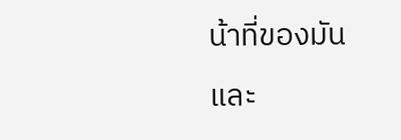น้าที่ของมัน
และ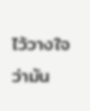ไว้วางใจ
ว่ามัน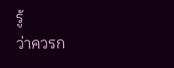รู้
ว่าควรก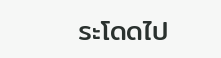ระโดดไป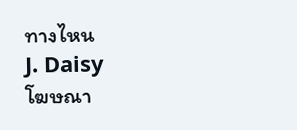ทางไหน
J. Daisy
โฆษณา